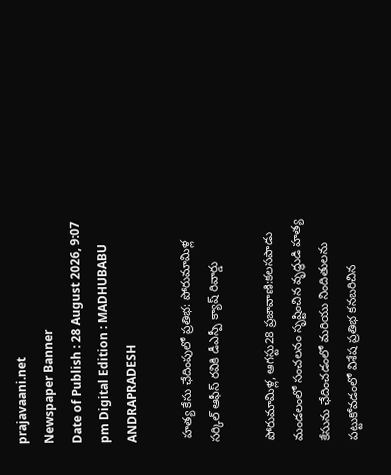prajavaani.net
Newspaper Banner
Date of Publish : 28 August 2026, 9:07 pm Digital Edition : MADHUBABU ANDRAPRADESH

 హత్య కేసు ఛేదింపులో ప్రతిభ: పోరుమామిళ్ల సర్కిల్ ఆఫీస్ రవికి డీఎస్పీ క్యాష్ రివార్డు

పోరుమామిళ్ల, ఆగస్టు28 ప్రజావాణి:కలసపాడు మండలంలో సంచలనం సృష్టించిన వృద్ధుడి హత్య కేసును ఛేదించడంలో మరియు నిందితులను పట్టుకోవడంలో విశేష ప్రతిభ కనబరిచిన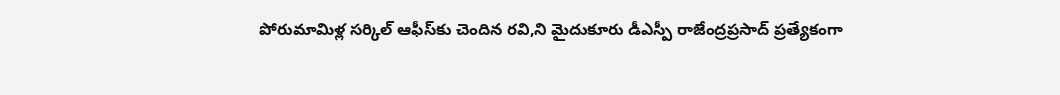పోరుమామిళ్ల సర్కిల్ ఆఫీస్‌కు చెందిన రవి,ని మైదుకూరు డీఎస్పీ రాజేంద్రప్రసాద్ ప్రత్యేకంగా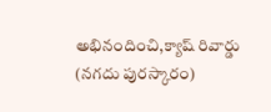అభినందించి,క్యాష్ రివార్డు (నగదు పురస్కారం)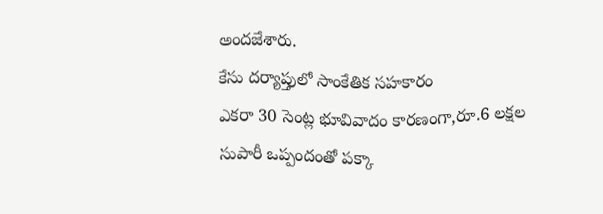అందజేశారు.
కేసు దర్యాప్తులో సాంకేతిక సహకారం
ఎకరా 30 సెంట్ల భూవివాదం కారణంగా,రూ.6 లక్షల సుపారీ ఒప్పందంతో పక్కా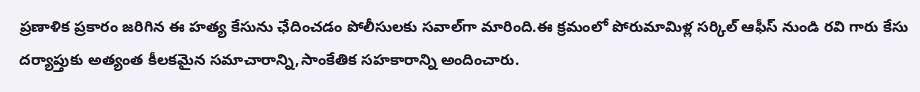ప్రణాళిక ప్రకారం జరిగిన ఈ హత్య కేసును ఛేదించడం పోలీసులకు సవాల్‌గా మారింది.ఈ క్రమంలో పోరుమామిళ్ల సర్కిల్ ఆఫీస్ నుండి రవి గారు కేసు దర్యాప్తుకు అత్యంత కీలకమైన సమాచారాన్ని,సాంకేతిక సహకారాన్ని అందించారు.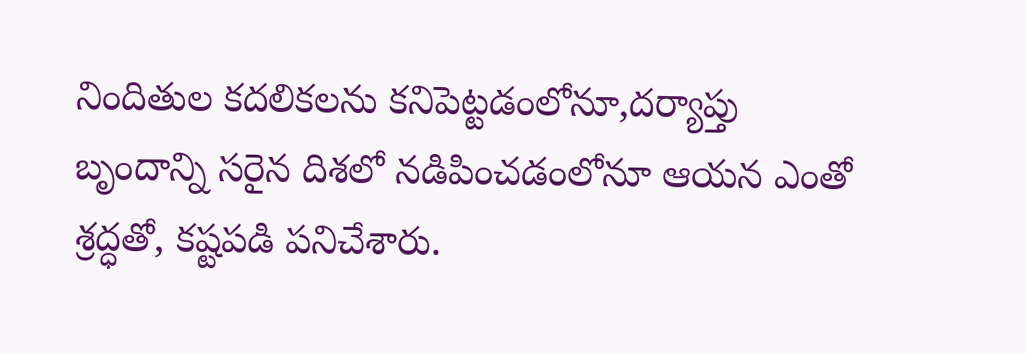నిందితుల కదలికలను కనిపెట్టడంలోనూ,దర్యాప్తు బృందాన్ని సరైన దిశలో నడిపించడంలోనూ ఆయన ఎంతో శ్రద్ధతో, కష్టపడి పనిచేశారు.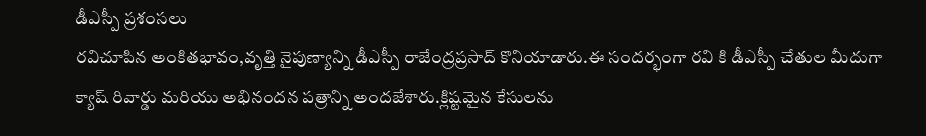డీఎస్పీ ప్రశంసలు
రవిచూపిన అంకితభావం,వృత్తి నైపుణ్యాన్ని డీఎస్పీ రాజేంద్రప్రసాద్ కొనియాడారు.ఈ సందర్భంగా రవి కి డీఎస్పీ చేతుల మీదుగా క్యాష్ రివార్డు మరియు అభినందన పత్రాన్ని అందజేశారు.క్లిష్టమైన కేసులను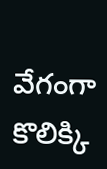వేగంగా కొలిక్కి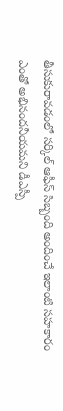తీసుకురావడంలో సర్కిల్ ఆఫీస్ సిబ్బంది అందించే ఇలాంటి సహకారం ఎంతో అభినందనీయమని డీఎస్పీ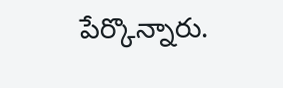పేర్కొన్నారు.